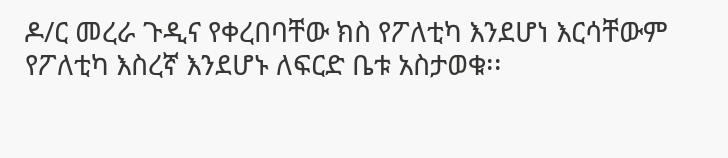ዶ/ር መረራ ጉዲና የቀረበባቸው ክስ የፖለቲካ እንደሆነ እርሳቸውም የፖለቲካ እስረኛ እንደሆኑ ለፍርድ ቤቱ አስታወቁ፡፡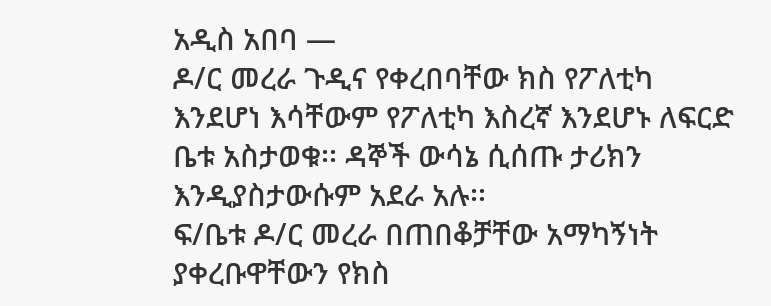አዲስ አበባ —
ዶ/ር መረራ ጉዲና የቀረበባቸው ክስ የፖለቲካ እንደሆነ እሳቸውም የፖለቲካ እስረኛ እንደሆኑ ለፍርድ ቤቱ አስታወቁ፡፡ ዳኞች ውሳኔ ሲሰጡ ታሪክን እንዲያስታውሱም አደራ አሉ፡፡
ፍ/ቤቱ ዶ/ር መረራ በጠበቆቻቸው አማካኝነት ያቀረቡዋቸውን የክስ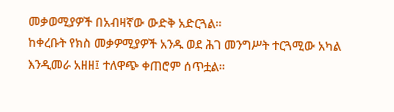መቃወሚያዎች በአብዛኛው ውድቅ አድርጓል፡፡
ከቀረቡት የክስ መቃዎሚያዎች አንዱ ወደ ሕገ መንግሥት ተርጓሚው አካል እንዲመራ አዘዘ፤ ተለዋጭ ቀጠሮም ሰጥቷል፡፡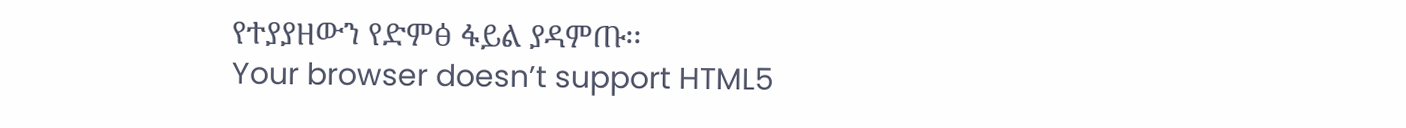የተያያዘውን የድምፅ ፋይል ያዳምጡ፡፡
Your browser doesn’t support HTML5